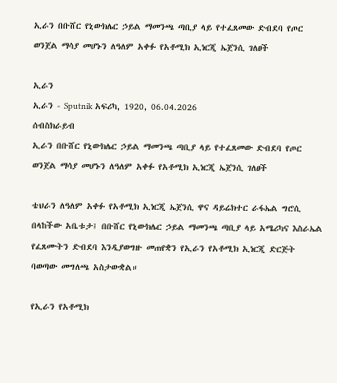ኢራን በቡሸር የኒውክሌር ኃይል ማመንጫ ጣቢያ ላይ የተፈጸመው ድብደባ የጦር ወንጀል ማሳያ መሆኑን ለዓለም አቀፉ የአቶሚክ ኢነርጂ ኤጀንሲ ገለፀች

ኢራን
ኢራን - Sputnik አፍሪካ, 1920, 06.04.2026
ሰብስክራይብ
ኢራን በቡሸር የኒውክሌር ኃይል ማመንጫ ጣቢያ ላይ የተፈጸመው ድብደባ የጦር ወንጀል ማሳያ መሆኑን ለዓለም አቀፉ የአቶሚክ ኢነርጂ ኤጀንሲ ገለፀች

ቴህራን ለዓለም አቀፉ የአቶሚክ ኢነርጂ ኤጀንሲ ዋና ዳይሬክተር ራፋኤል ግሮሲ በላከችው አቤቱታ፤ በቡሸር የኒውክሌር ኃይል ማመንጫ ጣቢያ ላይ አሜሪካና እስራኤል የፈጸሙትን ድብደባ እንዲያወግዙ መጠየቋን የኢራን የአቶሚክ ኢነርጂ ድርጅት ባወጣው መግለጫ አስታውቋል።

የኢራን የአቶሚክ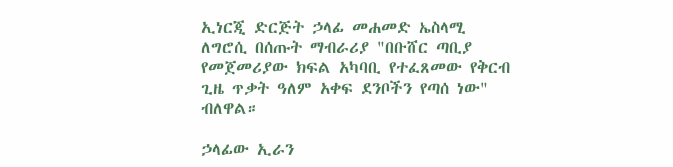ኢነርጂ ድርጅት ኃላፊ መሐመድ ኤስላሚ ለግሮሲ በሰጡት ማብራሪያ "በቡሸር ጣቢያ የመጀመሪያው ክፍል አካባቢ የተፈጸመው የቅርብ ጊዜ ጥቃት ዓለም አቀፍ ደንቦችን የጣሰ ነው" ብለዋል።

ኃላፊው ኢራን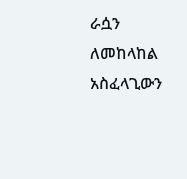ራሷን ለመከላከል አስፈላጊውን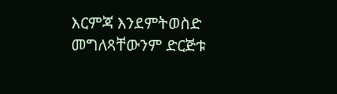እርምጃ እንደምትወስድ መግለጻቸውንም ድርጅቱ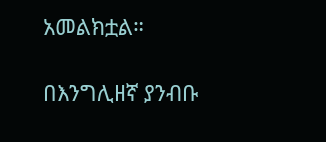አመልክቷል።

በእንግሊዘኛ ያንብቡ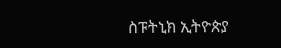ስፑትኒክ ኢትዮጵያ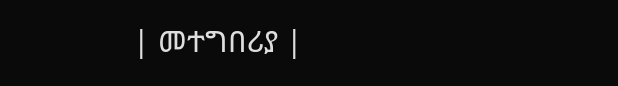| መተግበሪያ |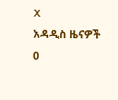X
አዳዲስ ዜናዎች
0